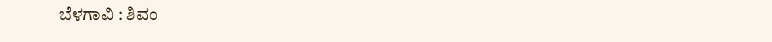ಬೆಳಗಾವಿ : ಶಿವಂ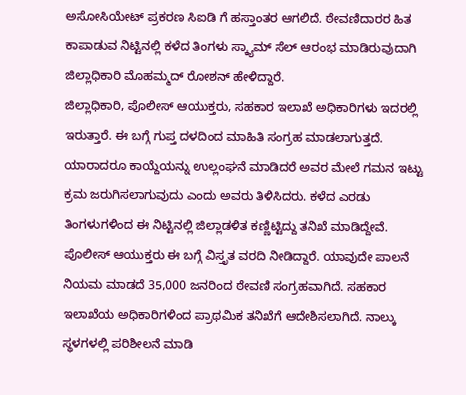ಅಸೋಸಿಯೇಟ್ ಪ್ರಕರಣ ಸಿಐಡಿ ಗೆ ಹಸ್ತಾಂತರ ಆಗಲಿದೆ. ಠೇವಣಿದಾರರ ಹಿತ ಕಾಪಾಡುವ ನಿಟ್ಟಿನಲ್ಲಿ ಕಳೆದ ತಿಂಗಳು ಸ್ಕ್ಯಾಮ್ ಸೆಲ್ ಆರಂಭ ಮಾಡಿರುವುದಾಗಿ ಜಿಲ್ಲಾಧಿಕಾರಿ ಮೊಹಮ್ಮದ್ ರೋಶನ್ ಹೇಳಿದ್ದಾರೆ.
ಜಿಲ್ಲಾಧಿಕಾರಿ, ಪೊಲೀಸ್ ಆಯುಕ್ತರು, ಸಹಕಾರ ಇಲಾಖೆ ಅಧಿಕಾರಿಗಳು ಇದರಲ್ಲಿ ಇರುತ್ತಾರೆ. ಈ ಬಗ್ಗೆ ಗುಪ್ತ ದಳದಿಂದ ಮಾಹಿತಿ ಸಂಗ್ರಹ ಮಾಡಲಾಗುತ್ತದೆ. ಯಾರಾದರೂ ಕಾಯ್ದೆಯನ್ನು ಉಲ್ಲಂಘನೆ ಮಾಡಿದರೆ ಅವರ ಮೇಲೆ ಗಮನ ಇಟ್ಟು ಕ್ರಮ ಜರುಗಿಸಲಾಗುವುದು ಎಂದು ಅವರು ತಿಳಿಸಿದರು. ಕಳೆದ ಎರಡು ತಿಂಗಳುಗಳಿಂದ ಈ ನಿಟ್ಟಿನಲ್ಲಿ ಜಿಲ್ಲಾಡಳಿತ ಕಣ್ಣಿಟ್ಟಿದ್ದು ತನಿಖೆ ಮಾಡಿದ್ದೇವೆ. ಪೊಲೀಸ್ ಆಯುಕ್ತರು ಈ ಬಗ್ಗೆ ವಿಸ್ತೃತ ವರದಿ ನೀಡಿದ್ದಾರೆ. ಯಾವುದೇ ಪಾಲನೆ ನಿಯಮ ಮಾಡದೆ 35,000 ಜನರಿಂದ ಠೇವಣಿ ಸಂಗ್ರಹವಾಗಿದೆ. ಸಹಕಾರ ಇಲಾಖೆಯ ಅಧಿಕಾರಿಗಳಿಂದ ಪ್ರಾಥಮಿಕ ತನಿಖೆಗೆ ಆದೇಶಿಸಲಾಗಿದೆ. ನಾಲ್ಕು ಸ್ಥಳಗಳಲ್ಲಿ ಪರಿಶೀಲನೆ ಮಾಡಿ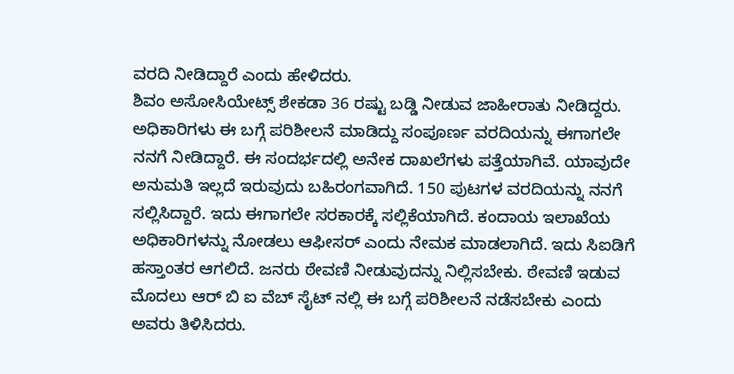ವರದಿ ನೀಡಿದ್ದಾರೆ ಎಂದು ಹೇಳಿದರು.
ಶಿವಂ ಅಸೋಸಿಯೇಟ್ಸ್ ಶೇಕಡಾ 36 ರಷ್ಟು ಬಡ್ಡಿ ನೀಡುವ ಜಾಹೀರಾತು ನೀಡಿದ್ದರು. ಅಧಿಕಾರಿಗಳು ಈ ಬಗ್ಗೆ ಪರಿಶೀಲನೆ ಮಾಡಿದ್ದು ಸಂಪೂರ್ಣ ವರದಿಯನ್ನು ಈಗಾಗಲೇ ನನಗೆ ನೀಡಿದ್ದಾರೆ. ಈ ಸಂದರ್ಭದಲ್ಲಿ ಅನೇಕ ದಾಖಲೆಗಳು ಪತ್ತೆಯಾಗಿವೆ. ಯಾವುದೇ ಅನುಮತಿ ಇಲ್ಲದೆ ಇರುವುದು ಬಹಿರಂಗವಾಗಿದೆ. 150 ಪುಟಗಳ ವರದಿಯನ್ನು ನನಗೆ ಸಲ್ಲಿಸಿದ್ದಾರೆ. ಇದು ಈಗಾಗಲೇ ಸರಕಾರಕ್ಕೆ ಸಲ್ಲಿಕೆಯಾಗಿದೆ. ಕಂದಾಯ ಇಲಾಖೆಯ ಅಧಿಕಾರಿಗಳನ್ನು ನೋಡಲು ಆಫೀಸರ್ ಎಂದು ನೇಮಕ ಮಾಡಲಾಗಿದೆ. ಇದು ಸಿಐಡಿಗೆ ಹಸ್ತಾಂತರ ಆಗಲಿದೆ. ಜನರು ಠೇವಣಿ ನೀಡುವುದನ್ನು ನಿಲ್ಲಿಸಬೇಕು. ಠೇವಣಿ ಇಡುವ ಮೊದಲು ಆರ್ ಬಿ ಐ ವೆಬ್ ಸೈಟ್ ನಲ್ಲಿ ಈ ಬಗ್ಗೆ ಪರಿಶೀಲನೆ ನಡೆಸಬೇಕು ಎಂದು ಅವರು ತಿಳಿಸಿದರು.